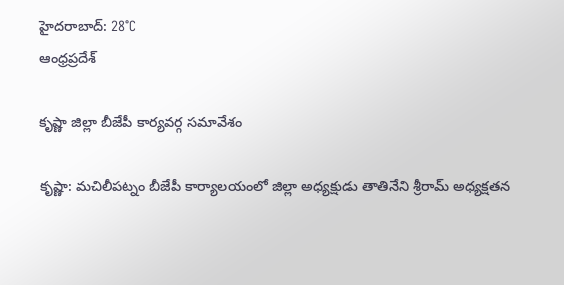హైదరాబాద్: 28°C
ఆంధ్రప్రదేశ్

కృష్ణా జిల్లా బీజేపీ కార్యవర్గ సమావేశం

కృష్ణా: మచిలీపట్నం బీజేపీ కార్యాలయంలో జిల్లా అధ్యక్షుడు తాతినేని శ్రీరామ్ అధ్యక్షతన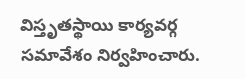విస్తృతస్థాయి కార్యవర్గ సమావేశం నిర్వహించారు.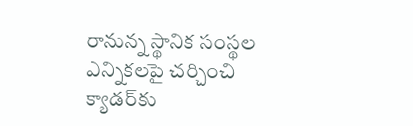రానున్న స్థానిక సంస్థల ఎన్నికలపై చర్చించి క్యాడర్‌కు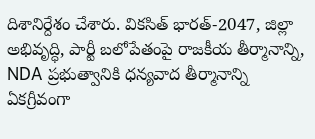దిశానిర్దేశం చేశారు. వికసిత్ భారత్-2047, జిల్లా అభివృద్ధి, పార్టీ బలోపేతంపై రాజకీయ తీర్మానాన్ని, NDA ప్రభుత్వానికి ధన్యవాద తీర్మానాన్ని ఏకగ్రీవంగా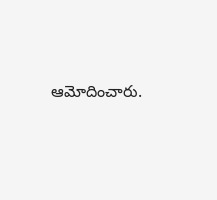ఆమోదించారు.